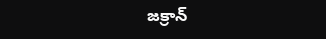జక్రాన్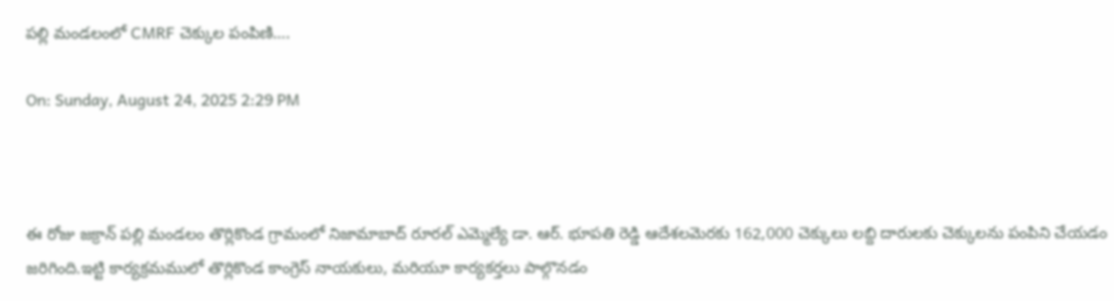పల్లి మండలంలో CMRF చెక్కుల పంపిణి….

On: Sunday, August 24, 2025 2:29 PM



ఈ రోజు జక్రాన్ పల్లి మండలం తొర్లికొండ గ్రామంలో నిజామాబాద్ రూరల్ ఎమ్మెల్యే డా. ఆర్. భూపతి రెడ్డి ఆదేశలమెరకు 162,000 చెక్కులు లబ్ది దారులకు చెక్కులను పంపిని చేయడం జరిగింది.ఇట్టి కార్యక్రమములో తొర్లికొండ కాంగ్రెస్ నాయకులు, మరియూ కార్యకర్తలు పాల్గొనడం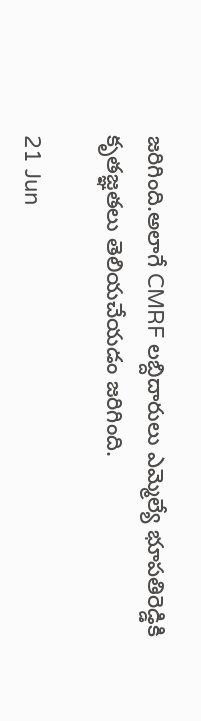జరిగింది.అలాగే CMRF లబ్దిదారులు ఎమ్మెల్యే భూపతిరెడ్డికి కృతజ్ఞతలు తెలియచేయడం జరిగింది.

21 Jun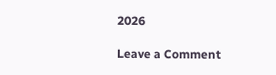2026

Leave a Comment